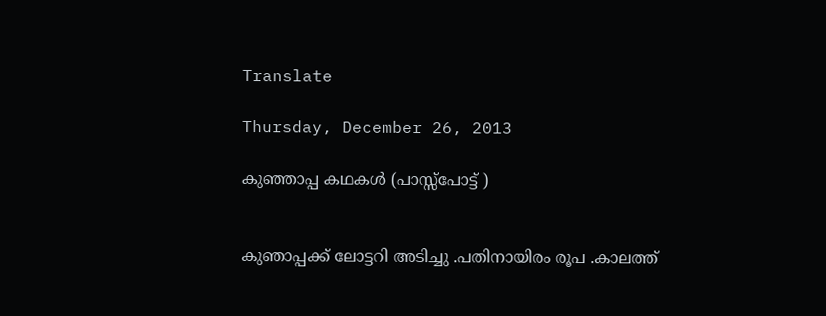Translate

Thursday, December 26, 2013

കുഞ്ഞാപ്പ കഥകൾ (പാസ്സ്പോട്ട് )


കുഞാപ്പക്ക് ലോട്ടറി അടിച്ചു .പതിനായിരം രൂപ .കാലത്ത്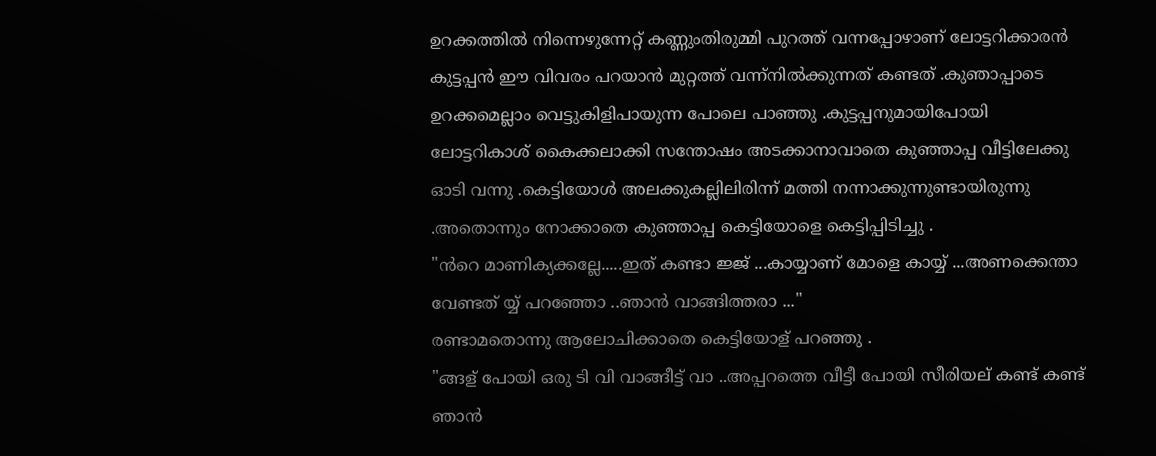ഉറക്കത്തിൽ നിന്നെഴുന്നേറ്റ്‌ കണ്ണുംതിരുമ്മി പുറത്ത് വന്നപ്പോഴാണ് ലോട്ടറിക്കാരൻ കുട്ടപ്പൻ ഈ വിവരം പറയാൻ മുറ്റത്ത് വന്ന്നിൽക്കുന്നത് കണ്ടത് .കുഞാപ്പാടെ ഉറക്കമെല്ലാം വെട്ടുകിളിപായുന്ന പോലെ പാഞ്ഞു .കുട്ടപ്പനുമായിപോയി ലോട്ടറികാശ് കൈക്കലാക്കി സന്തോഷം അടക്കാനാവാതെ കുഞ്ഞാപ്പ വീട്ടിലേക്കു ഓടി വന്നു .കെട്ടിയോൾ അലക്കുകല്ലിലിരിന്ന് മത്തി നന്നാക്കുന്നുണ്ടായിരുന്നു .അതൊന്നും നോക്കാതെ കുഞ്ഞാപ്പ കെട്ടിയോളെ കെട്ടിപ്പിടിച്ചു .
"ൻറെ മാണിക്യക്കല്ലേ.....ഇത് കണ്ടാ ജ്ജ് ...കായ്യാണ് മോളെ കായ്യ് ...അണക്കെന്താ വേണ്ടത് യ്യ് പറഞ്ഞോ ..ഞാൻ വാങ്ങിത്തരാ ..."
രണ്ടാമതൊന്നു ആലോചിക്കാതെ കെട്ടിയോള് പറഞ്ഞു .
"ങ്ങള് പോയി ഒരു ടി വി വാങ്ങീട്ട് വാ ..അപ്പറത്തെ വീട്ടീ പോയി സീരിയല് കണ്ട് കണ്ട് ഞാൻ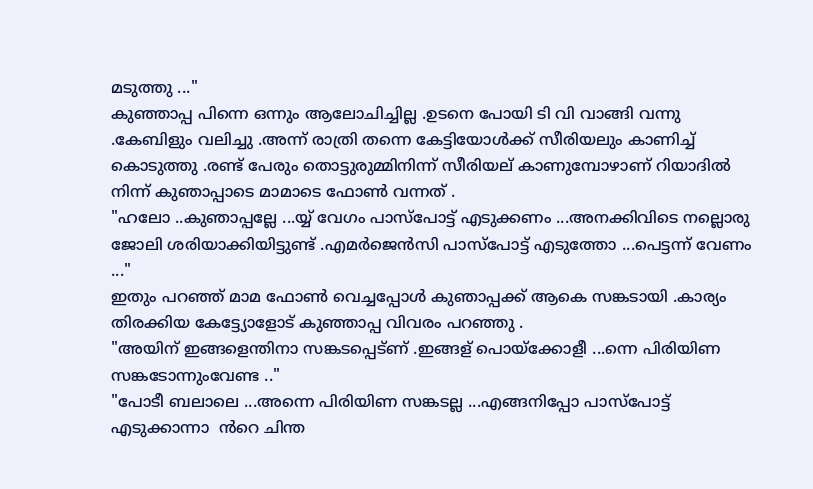മടുത്തു ..."
കുഞ്ഞാപ്പ പിന്നെ ഒന്നും ആലോചിച്ചില്ല .ഉടനെ പോയി ടി വി വാങ്ങി വന്നു .കേബിളും വലിച്ചു .അന്ന് രാത്രി തന്നെ കേട്ടിയോൾക്ക് സീരിയലും കാണിച്ച് കൊടുത്തു .രണ്ട് പേരും തൊട്ടുരുമ്മിനിന്ന് സീരിയല് കാണുമ്പോഴാണ് റിയാദിൽ നിന്ന് കുഞാപ്പാടെ മാമാടെ ഫോണ്‍ വന്നത് .
"ഹലോ ..കുഞാപ്പല്ലേ ...യ്യ് വേഗം പാസ്പോട്ട് എടുക്കണം ...അനക്കിവിടെ നല്ലൊരു ജോലി ശരിയാക്കിയിട്ടുണ്ട് .എമർജെൻസി പാസ്പോട്ട് എടുത്തോ ...പെട്ടന്ന് വേണം ..."
ഇതും പറഞ്ഞ് മാമ ഫോണ്‍ വെച്ചപ്പോൾ കുഞാപ്പക്ക് ആകെ സങ്കടായി .കാര്യം തിരക്കിയ കേട്ട്യോളോട് കുഞ്ഞാപ്പ വിവരം പറഞ്ഞു .
"അയിന് ഇങ്ങളെന്തിനാ സങ്കടപ്പെട്ണ് .ഇങ്ങള് പൊയ്ക്കോളീ ...ന്നെ പിരിയിണ സങ്കടോന്നുംവേണ്ട .."
"പോടീ ബലാലെ ...അന്നെ പിരിയിണ സങ്കടല്ല ...എങ്ങനിപ്പോ പാസ്പോട്ട് എടുക്കാന്നാ  ൻറെ ചിന്ത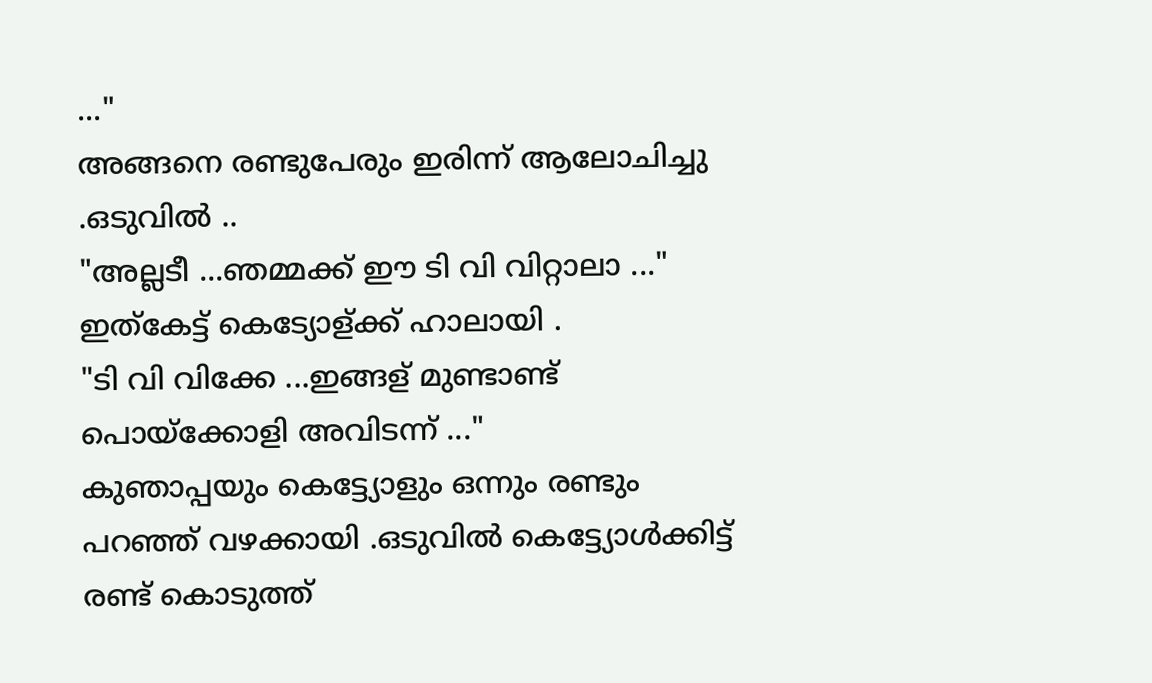..."
അങ്ങനെ രണ്ടുപേരും ഇരിന്ന് ആലോചിച്ചു .ഒടുവിൽ ..
"അല്ലടീ ...ഞമ്മക്ക് ഈ ടി വി വിറ്റാലാ ..."
ഇത്കേട്ട് കെട്യോള്ക്ക് ഹാലായി .
"ടി വി വിക്കേ ...ഇങ്ങള് മുണ്ടാണ്ട് പൊയ്ക്കോളി അവിടന്ന് ..."
കുഞാപ്പയും കെട്ട്യോളും ഒന്നും രണ്ടും പറഞ്ഞ് വഴക്കായി .ഒടുവിൽ കെട്ട്യോൾക്കിട്ട് രണ്ട് കൊടുത്ത്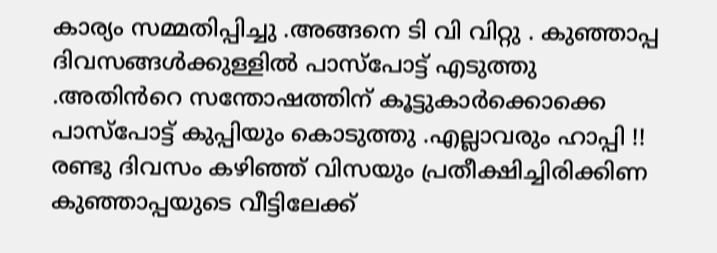കാര്യം സമ്മതിപ്പിച്ചു .അങ്ങനെ ടി വി വിറ്റു . കുഞ്ഞാപ്പ ദിവസങ്ങൾക്കുള്ളിൽ പാസ്പോട്ട് എടുത്തു .അതിൻറെ സന്തോഷത്തിന് കൂട്ടുകാർക്കൊക്കെ പാസ്പോട്ട് കുപ്പിയും കൊടുത്തു .എല്ലാവരും ഹാപ്പി !!
രണ്ടു ദിവസം കഴിഞ്ഞ് വിസയും പ്രതീക്ഷിച്ചിരിക്കിണ കുഞ്ഞാപ്പയുടെ വീട്ടിലേക്ക്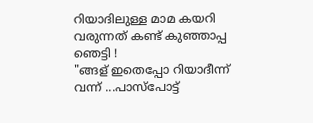റിയാദിലുള്ള മാമ കയറി വരുന്നത് കണ്ട് കുഞ്ഞാപ്പ ഞെട്ടി !
"ങ്ങള് ഇതെപ്പോ റിയാദീന്ന് വന്ന് ...പാസ്പോട്ട്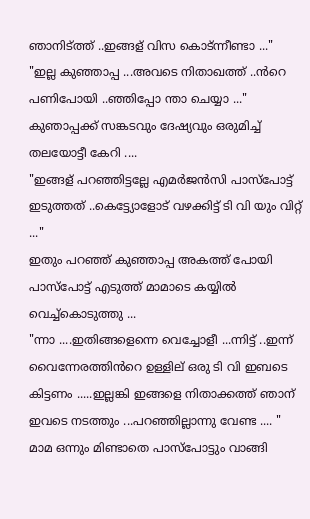ഞാനിട്ത്ത് ..ഇങ്ങള് വിസ കൊട്ന്നീണ്ടാ ..."
"ഇല്ല കുഞ്ഞാപ്പ ...അവടെ നിതാഖത്ത് ..ൻറെ പണിപോയി ..ഞ്ഞിപ്പോ ന്താ ചെയ്യാ ..."
കുഞാപ്പക്ക് സങ്കടവും ദേഷ്യവും ഒരുമിച്ച് തലയോട്ടീ കേറി ....
"ഇങ്ങള് പറഞ്ഞിട്ടല്ലേ എമർജൻസി പാസ്പോട്ട് ഇടുത്തത് ..കെട്ട്യോളോട് വഴക്കിട്ട് ടി വി യും വിറ്റ് ..."
ഇതും പറഞ്ഞ് കുഞ്ഞാപ്പ അകത്ത് പോയി പാസ്പോട്ട് എടുത്ത് മാമാടെ കയ്യിൽ വെച്ച്കൊടുത്തു ...
"ന്നാ ....ഇതിങ്ങളെന്നെ വെച്ചോളീ ...ന്നിട്ട് ..ഇന്ന് വൈന്നേരത്തിൻറെ ഉള്ളില് ഒരു ടി വി ഇബടെ കിട്ടണം .....ഇല്ലങ്കി ഇങ്ങളെ നിതാക്കത്ത് ഞാന് ഇവടെ നടത്തും ...പറഞ്ഞില്ലാന്നു വേണ്ട .... "
മാമ ഒന്നും മിണ്ടാതെ പാസ്പോട്ടും വാങ്ങി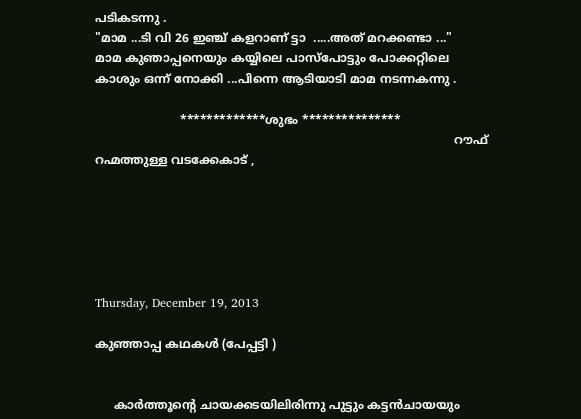പടികടന്നു .
"മാമ ...ടി വി 26 ഇഞ്ച്‌ കളറാണ് ട്ടാ  .....അത് മറക്കണ്ടാ ..."
മാമ കുഞാപ്പനെയും കയ്യിലെ പാസ്പോട്ടും പോക്കറ്റിലെ കാശും ഒന്ന് നോക്കി ...പിന്നെ ആടിയാടി മാമ നടന്നകന്നു .

                       *************ശുഭം ***************
                                                                                                 റൗഫ് റഹ്മത്തുള്ള വടക്കേകാട് ,






Thursday, December 19, 2013

കുഞ്ഞാപ്പ കഥകള്‍ (പേപ്പട്ടി )


     കാർത്തൂന്റെ ചായക്കടയിലിരിന്നു പുട്ടും കട്ടൻചായയും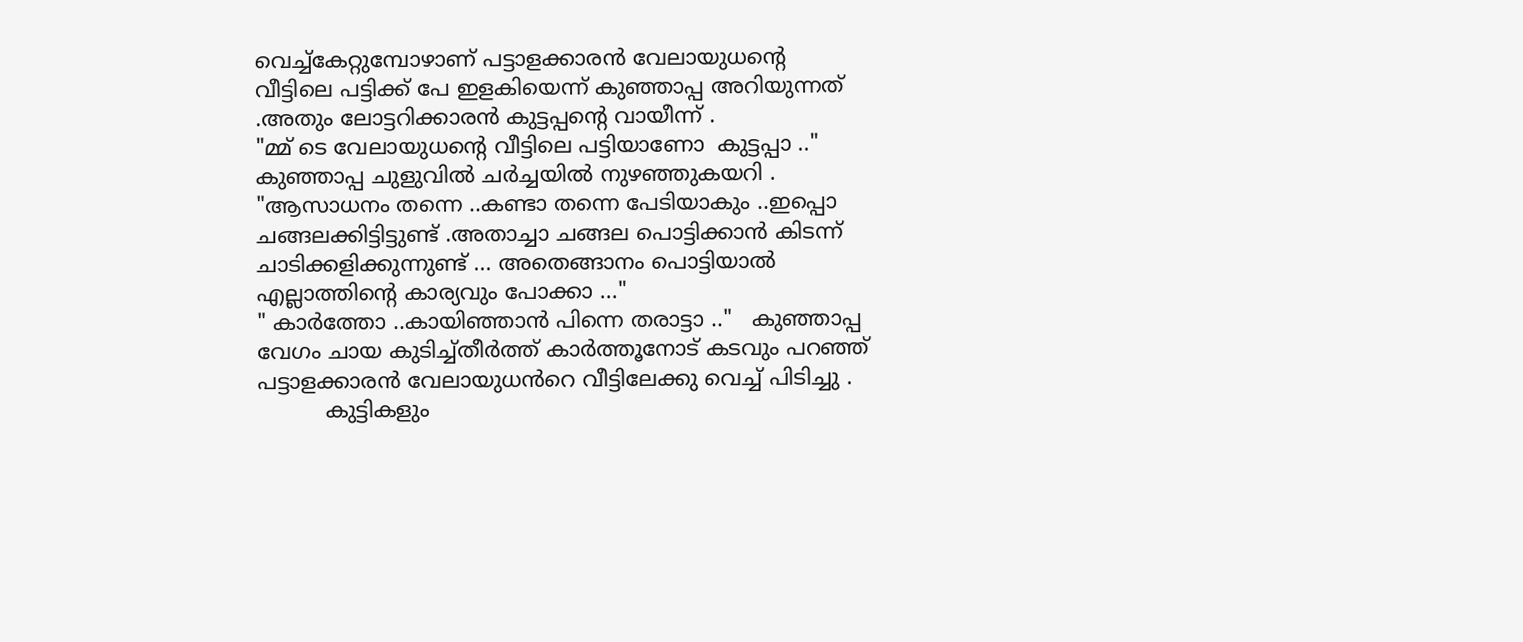വെച്ച്കേറ്റുമ്പോഴാണ് പട്ടാളക്കാരൻ വേലായുധന്റെ വീട്ടിലെ പട്ടിക്ക് പേ ഇളകിയെന്ന് കുഞ്ഞാപ്പ അറിയുന്നത് .അതും ലോട്ടറിക്കാരൻ കുട്ടപ്പന്റെ വായീന്ന് .
"മ്മ് ടെ വേലായുധന്റെ വീട്ടിലെ പട്ടിയാണോ  കുട്ടപ്പാ .."
കുഞ്ഞാപ്പ ചുളുവിൽ ചർച്ചയിൽ നുഴഞ്ഞുകയറി .
"ആസാധനം തന്നെ ..കണ്ടാ തന്നെ പേടിയാകും ..ഇപ്പൊ ചങ്ങലക്കിട്ടിട്ടുണ്ട് .അതാച്ചാ ചങ്ങല പൊട്ടിക്കാൻ കിടന്ന് ചാടിക്കളിക്കുന്നുണ്ട് ... അതെങ്ങാനം പൊട്ടിയാൽ എല്ലാത്തിന്റെ കാര്യവും പോക്കാ ..."
" കാർത്തോ ..കായിഞ്ഞാൻ പിന്നെ തരാട്ടാ .."   കുഞ്ഞാപ്പ വേഗം ചായ കുടിച്ച്തീർത്ത് കാർത്തൂനോട് കടവും പറഞ്ഞ്‌ പട്ടാളക്കാരൻ വേലായുധൻറെ വീട്ടിലേക്കു വെച്ച് പിടിച്ചു .
          കുട്ടികളും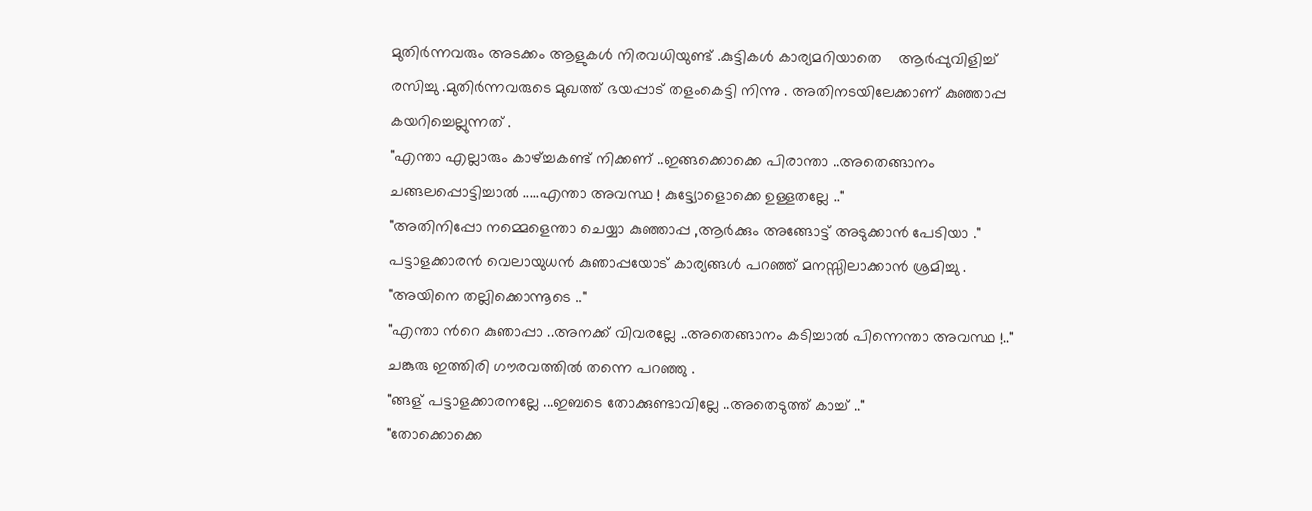മുതിർന്നവരും അടക്കം ആളുകൾ നിരവധിയുണ്ട് .കുട്ടികൾ കാര്യമറിയാതെ    ആർപ്പുവിളിച്ച് രസിച്ചു .മുതിർന്നവരുടെ മുഖത്ത് ഭയപ്പാട് തളംകെട്ടി നിന്നു . അതിനടയിലേക്കാണ് കുഞ്ഞാപ്പ കയറിച്ചെല്ലുന്നത് .
"എന്താ എല്ലാരും കാഴ്ച്ചകണ്ട് നിക്കണ് ..ഇങ്ങക്കൊക്കെ പിരാന്താ ..അതെങ്ങാനം ചങ്ങലപ്പൊട്ടിച്ചാൽ .....എന്താ അവസ്ഥ ! കുട്ട്യോളൊക്കെ ഉള്ളതല്ലേ .."
"അതിനിപ്പോ നമ്മെളെന്താ ചെയ്യാ കുഞ്ഞാപ്പ ,ആർക്കും അങ്ങോട്ട്‌ അടുക്കാൻ പേടിയാ ."
പട്ടാളക്കാരൻ വെലായുധൻ കുഞാപ്പയോട് കാര്യങ്ങൾ പറഞ്ഞ് മനസ്സിലാക്കാൻ ശ്രമിച്ചു .
"അയിനെ തല്ലിക്കൊന്നൂടെ .."
"എന്താ ൻറെ കുഞാപ്പാ ..അനക്ക് വിവരല്ലേ ..അതെങ്ങാനം കടിച്ചാൽ പിന്നെന്താ അവസ്ഥ !.."
ചങ്കുരു ഇത്തിരി ഗൗരവത്തിൽ തന്നെ പറഞ്ഞു .
"ങ്ങള് പട്ടാളക്കാരനല്ലേ ...ഇബടെ തോക്കുണ്ടാവില്ലേ ..അതെടുത്ത് കാച്ച് .."
"തോക്കൊക്കെ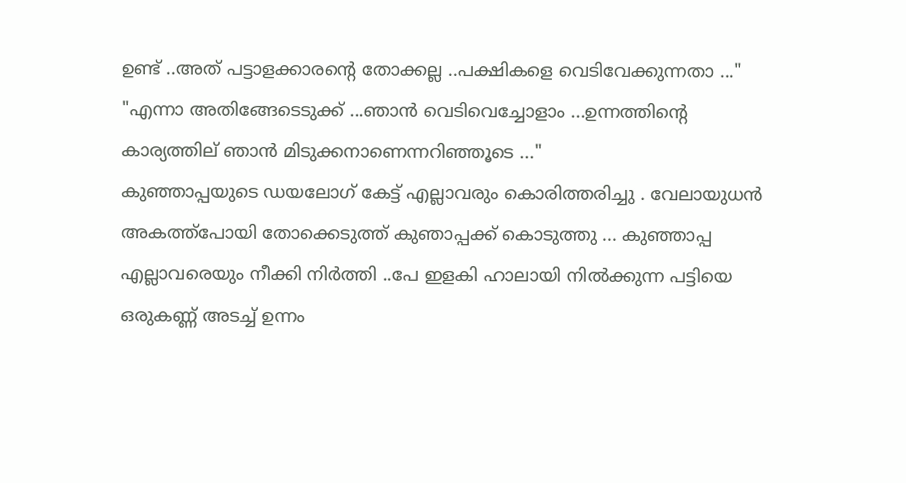ഉണ്ട് ..അത് പട്ടാളക്കാരന്റെ തോക്കല്ല ..പക്ഷികളെ വെടിവേക്കുന്നതാ ..."
"എന്നാ അതിങ്ങേടെടുക്ക് ...ഞാൻ വെടിവെച്ചോളാം ...ഉന്നത്തിന്റെ കാര്യത്തില് ഞാൻ മിടുക്കനാണെന്നറിഞ്ഞൂടെ ..."
കുഞ്ഞാപ്പയുടെ ഡയലോഗ് കേട്ട് എല്ലാവരും കൊരിത്തരിച്ചു . വേലായുധൻ അകത്ത്പോയി തോക്കെടുത്ത് കുഞാപ്പക്ക് കൊടുത്തു ... കുഞ്ഞാപ്പ എല്ലാവരെയും നീക്കി നിർത്തി ..പേ ഇളകി ഹാലായി നിൽക്കുന്ന പട്ടിയെ ഒരുകണ്ണ്‍ അടച്ച് ഉന്നം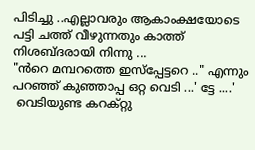പിടിച്ചു ..എല്ലാവരും ആകാംക്ഷയോടെ പട്ടി ചത്ത് വീഴുന്നതും കാത്ത് നിശബ്ദരായി നിന്നു ...
"ൻറെ മമ്പറത്തെ ഇസ്പ്പേട്ടറെ .." എന്നും പറഞ്ഞ് കുഞ്ഞാപ്പ ഒറ്റ വെടി ...' ട്ടേ ....'
 വെടിയുണ്ട കറക്റ്റു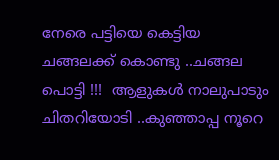നേരെ പട്ടിയെ കെട്ടിയ ചങ്ങലക്ക് കൊണ്ടു ..ചങ്ങല പൊട്ടി !!!  ആളുകൾ നാലുപാടും ചിതറിയോടി ..കുഞ്ഞാപ്പ നൂറെ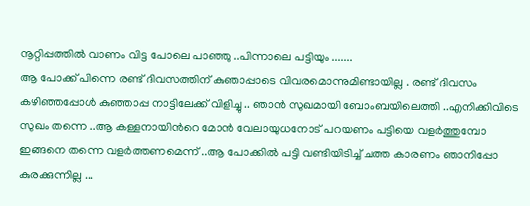നൂറ്റിപ്പത്തിൽ വാണം വിട്ട പോലെ പാഞ്ഞു ..പിന്നാലെ പട്ടിയും .......
ആ പോക്ക് പിന്നെ രണ്ട് ദിവസത്തിന് കുഞാപ്പാടെ വിവരമൊന്നുമിണ്ടായില്ല . രണ്ട് ദിവസം കഴിഞ്ഞപ്പോൾ കുഞ്ഞാപ്പ നാട്ടിലേക്ക് വിളിച്ചു .. ഞാൻ സുഖമായി ബോംബയിലെത്തി ..എനിക്കിവിടെ സുഖം തന്നെ ..ആ കള്ളനായിൻറെ മോൻ വേലായുധനോട്‌ പറയണം പട്ടിയെ വളർത്തുമ്പോ ഇങ്ങനെ തന്നെ വളർത്തണമെന്ന് ..ആ പോക്കിൽ പട്ടി വണ്ടിയിടിച്ച് ചത്ത കാരണം ഞാനിപ്പോ കുരക്കുന്നില്ല ...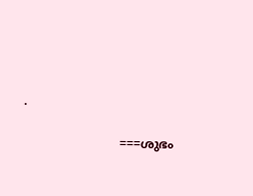.

                          ===ശുഭം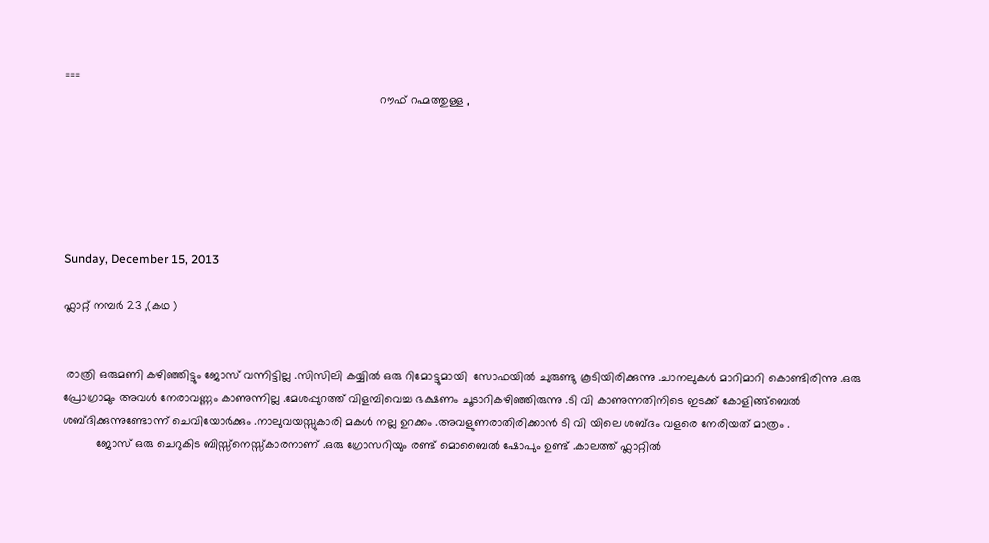===
                                                                                                റൗഫ് റഹ്മത്തുള്ള ,






Sunday, December 15, 2013

ഫ്ലാറ്റ് നമ്പർ 23 ,(കഥ )


 രാത്രി ഒരുമണി കഴിഞ്ഞിട്ടും ജോസ് വന്നിട്ടില്ല .സിസിലി കയ്യിൽ ഒരു റിമോട്ടുമായി  സോഫയിൽ ചുരുണ്ടു കൂടിയിരിക്കുന്നു .ചാനലുകൾ മാറിമാറി കൊണ്ടിരിന്നു .ഒരു പ്രോഗ്രാമും അവൾ നേരാവണ്ണം കാണുന്നില്ല .മേശപ്പുറത്ത് വിളമ്പിവെച്ച ഭക്ഷണം ചൂടാറികഴിഞ്ഞിരുന്നു .ടി വി കാണുന്നതിനിടെ ഇടക്ക് കോളിങ്ങ്ബെൽ ശബ്ദിക്കുന്നുണ്ടോന്ന് ചെവിയോർക്കും .നാലുവയസ്സുകാരി മകൾ നല്ല ഉറക്കം .അവളുണരാതിരിക്കാൻ ടി വി യിലെ ശബ്ദം വളരെ നേരിയത് മാത്രം .
          ജോസ് ഒരു ചെറുകിട ബിസ്സ്നെസ്സ്കാരനാണ് .ഒരു ഗ്രോസറിയും രണ്ട് മൊബൈൽ ഷോപും ഉണ്ട് .കാലത്ത് ഫ്ലാറ്റിൽ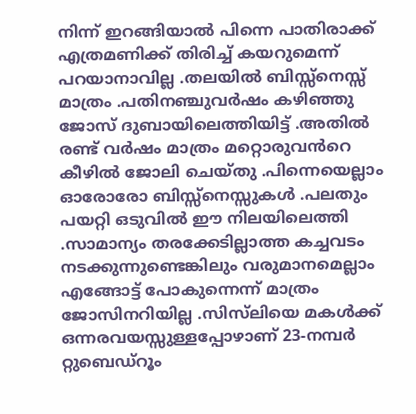നിന്ന് ഇറങ്ങിയാൽ പിന്നെ പാതിരാക്ക് എത്രമണിക്ക് തിരിച്ച് കയറുമെന്ന് പറയാനാവില്ല .തലയിൽ ബിസ്സ്നെസ്സ് മാത്രം .പതിനഞ്ചുവർഷം കഴിഞ്ഞു ജോസ് ദുബായിലെത്തിയിട്ട് .അതിൽ രണ്ട് വർഷം മാത്രം മറ്റൊരുവൻറെ കീഴിൽ ജോലി ചെയ്തു .പിന്നെയെല്ലാം ഓരോരോ ബിസ്സ്നെസ്സുകൾ .പലതും പയറ്റി ഒടുവിൽ ഈ നിലയിലെത്തി .സാമാന്യം തരക്കേടില്ലാത്ത കച്ചവടം നടക്കുന്നുണ്ടെങ്കിലും വരുമാനമെല്ലാം എങ്ങോട്ട് പോകുന്നെന്ന് മാത്രം ജോസിനറിയില്ല .സിസ്‌ലിയെ മകൾക്ക് ഒന്നരവയസ്സുള്ളപ്പോഴാണ് 23-നമ്പർ റ്റുബെഡ്റൂം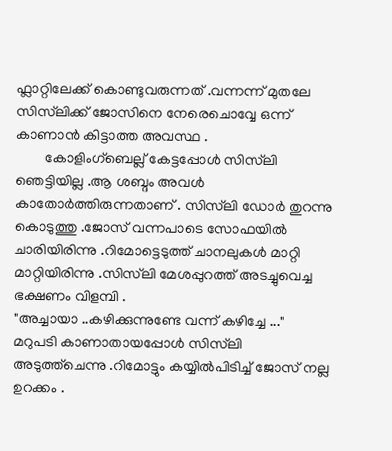ഫ്ലാറ്റിലേക്ക് കൊണ്ടുവരുന്നത് .വന്നന്ന് മുതലേ സിസ്‌ലിക്ക് ജോസിനെ നേരെചൊവ്വേ ഒന്ന് കാണാൻ കിട്ടാത്ത അവസ്ഥ .
        കോളിംഗ്ബെല്ല് കേട്ടപ്പോൾ സിസ്‌ലി ഞെട്ടിയില്ല .ആ ശബ്ദം അവൾ കാതോർത്തിരുന്നതാണ് . സിസ്‌ലി ഡോർ തുറന്നു കൊടുത്തു .ജോസ് വന്നപാടെ സോഫയിൽ ചാരിയിരിന്നു .റിമോട്ടെടുത്ത് ചാനലുകൾ മാറ്റി മാറ്റിയിരിന്നു .സിസ്‌ലി മേശപ്പുറത്ത് അടച്ചുവെച്ച ഭക്ഷണം വിളമ്പി .
"അച്ചായാ ..കഴിക്കുന്നുണ്ടേ വന്ന് കഴിച്ചേ ..."
മറുപടി കാണാതായപ്പോൾ സിസ്‌ലി അടുത്ത്ചെന്നു .റിമോട്ടും കയ്യിൽപിടിച്ച് ജോസ് നല്ല ഉറക്കം .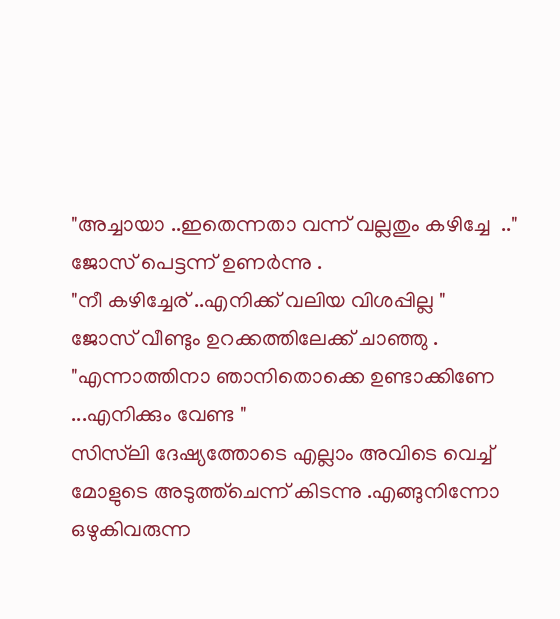"അച്ചായാ ..ഇതെന്നതാ വന്ന് വല്ലതും കഴിച്ചേ  .."
ജോസ് പെട്ടന്ന് ഉണർന്നു .
"നീ കഴിച്ചേര് ..എനിക്ക് വലിയ വിശപ്പില്ല "
ജോസ് വീണ്ടും ഉറക്കത്തിലേക്ക് ചാഞ്ഞു .
"എന്നാത്തിനാ ഞാനിതൊക്കെ ഉണ്ടാക്കിണേ ...എനിക്കും വേണ്ട "
സിസ്‌ലി ദേഷ്യത്തോടെ എല്ലാം അവിടെ വെച്ച് മോളുടെ അടുത്ത്ചെന്ന് കിടന്നു .എങ്ങുനിന്നോ ഒഴുകിവരുന്ന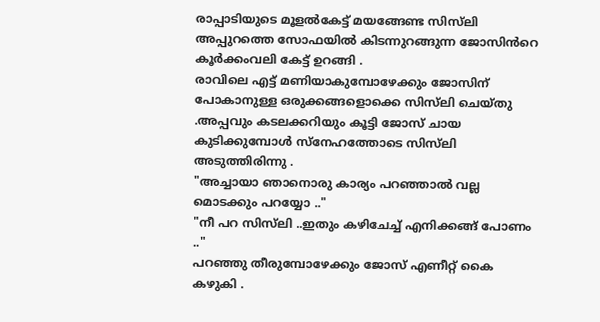രാപ്പാടിയുടെ മൂളൽകേട്ട് മയങ്ങേണ്ട സിസ്‌ലി അപ്പുറത്തെ സോഫയിൽ കിടന്നുറങ്ങുന്ന ജോസിൻറെ കൂർക്കംവലി കേട്ട് ഉറങ്ങി .
രാവിലെ എട്ട് മണിയാകുമ്പോഴേക്കും ജോസിന് പോകാനുള്ള ഒരുക്കങ്ങളൊക്കെ സിസ്‌ലി ചെയ്തു .അപ്പവും കടലക്കറിയും കൂട്ടി ജോസ് ചായ കുടിക്കുമ്പോൾ സ്നേഹത്തോടെ സിസ്‌ലി അടുത്തിരിന്നു .
"അച്ചായാ ഞാനൊരു കാര്യം പറഞ്ഞാൽ വല്ല മൊടക്കും പറയ്യോ .."
"നീ പറ സിസ്‌ലി ..ഇതും കഴിചേച്ച് എനിക്കങ്ങ് പോണം .."
പറഞ്ഞു തീരുമ്പോഴേക്കും ജോസ് എണീറ്റ് കൈ കഴുകി .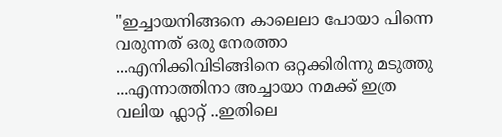"ഇച്ചായനിങ്ങനെ കാലെലാ പോയാ പിന്നെ വരുന്നത് ഒരു നേരത്താ ...എനിക്കിവിടിങ്ങിനെ ഒറ്റക്കിരിന്നു മടുത്തു ...എന്നാത്തിനാ അച്ചായാ നമക്ക് ഇത്ര വലിയ ഫ്ലാറ്റ് ..ഇതിലെ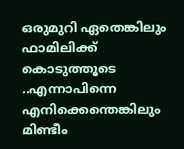ഒരുമുറി ഏതെങ്കിലും ഫാമിലിക്ക് കൊടുത്തൂടെ ..എന്നാപിന്നെ എനിക്കെന്തെങ്കിലും മിണ്ടീം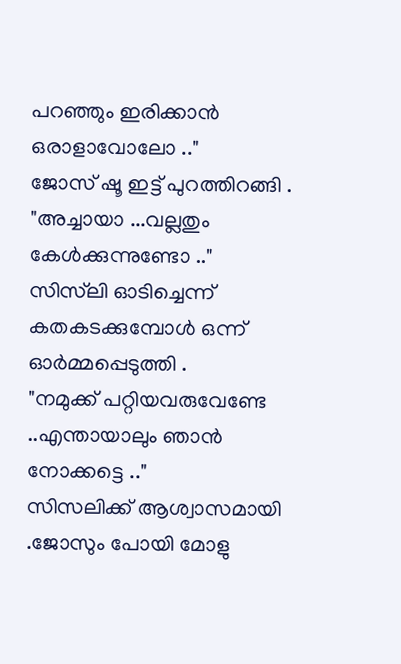പറഞ്ഞും ഇരിക്കാൻ ഒരാളാവോലോ .."
ജോസ് ഷൂ ഇട്ട് പുറത്തിറങ്ങി .
"അച്ചായാ ...വല്ലതും കേൾക്കുന്നുണ്ടോ .."
സിസ്‌ലി ഓടിച്ചെന്ന് കതകടക്കുമ്പോൾ ഒന്ന് ഓർമ്മപ്പെടുത്തി .
"നമുക്ക് പറ്റിയവരുവേണ്ടേ ..എന്തായാലും ഞാൻ നോക്കട്ടെ .."
സിസലിക്ക് ആശ്വാസമായി .ജോസും പോയി മോളു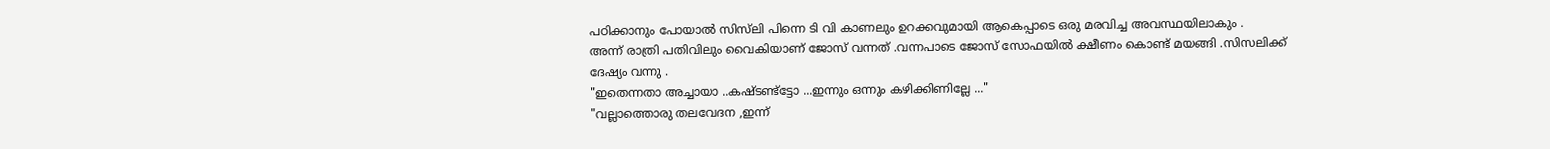പഠിക്കാനും പോയാൽ സിസ്‌ലി പിന്നെ ടി വി കാണലും ഉറക്കവുമായി ആകെപ്പാടെ ഒരു മരവിച്ച അവസ്ഥയിലാകും .
അന്ന് രാത്രി പതിവിലും വൈകിയാണ് ജോസ് വന്നത് .വന്നപാടെ ജോസ് സോഫയിൽ ക്ഷീണം കൊണ്ട് മയങ്ങി .സിസലിക്ക് ദേഷ്യം വന്നു .
"ഇതെന്നതാ അച്ചായാ ..കഷ്ടണ്ട്ട്ടോ ...ഇന്നും ഒന്നും കഴിക്കിണില്ലേ ..."
"വല്ലാത്തൊരു തലവേദന ,ഇന്ന്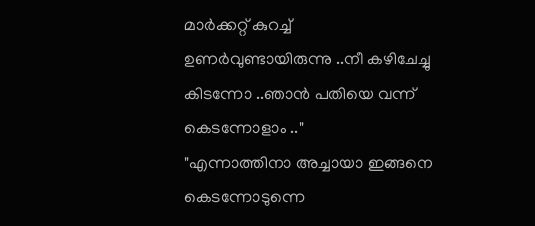മാർക്കറ്റ് കുറച്ച് ഉണർവുണ്ടായിരുന്നു ..നീ കഴിചേച്ചു കിടന്നോ ..ഞാൻ പതിയെ വന്ന് കെടന്നോളാം .."
"എന്നാത്തിനാ അച്ചായാ ഇങ്ങനെ കെടന്നോടുന്നെ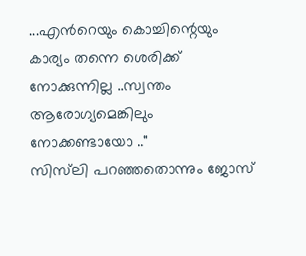...എൻറെയും കൊച്ചിന്റെയും കാര്യം തന്നെ ശെരിക്ക് നോക്കുന്നില്ല ..സ്വന്തം ആരോഗ്യമെങ്കിലും നോക്കണ്ടായോ .."
സിസ്‌ലി പറഞ്ഞതൊന്നും ജോസ്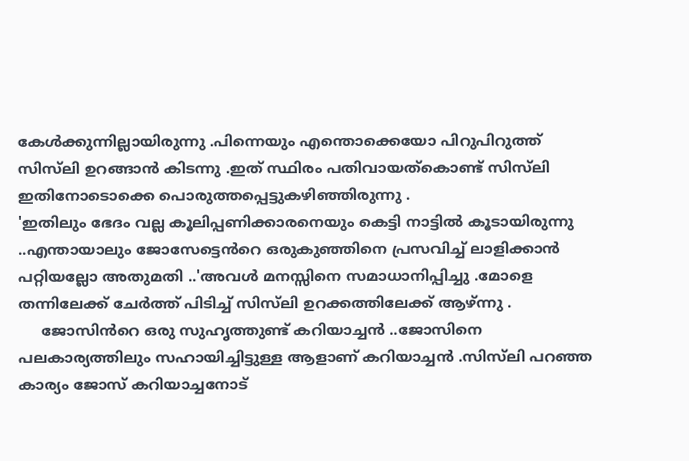കേൾക്കുന്നില്ലായിരുന്നു .പിന്നെയും എന്തൊക്കെയോ പിറുപിറുത്ത് സിസ്‌ലി ഉറങ്ങാൻ കിടന്നു .ഇത് സ്ഥിരം പതിവായത്കൊണ്ട് സിസ്‌ലി ഇതിനോടൊക്കെ പൊരുത്തപ്പെട്ടുകഴിഞ്ഞിരുന്നു .
'ഇതിലും ഭേദം വല്ല കൂലിപ്പണിക്കാരനെയും കെട്ടി നാട്ടിൽ കൂടായിരുന്നു ..എന്തായാലും ജോസേട്ടെൻറെ ഒരുകുഞ്ഞിനെ പ്രസവിച്ച് ലാളിക്കാൻ പറ്റിയല്ലോ അതുമതി ..'അവൾ മനസ്സിനെ സമാധാനിപ്പിച്ചു .മോളെ തന്നിലേക്ക് ചേർത്ത് പിടിച്ച് സിസ്‌ലി ഉറക്കത്തിലേക്ക് ആഴ്ന്നു .
     ജോസിൻറെ ഒരു സുഹൃത്തുണ്ട് കറിയാച്ചൻ ..ജോസിനെ പലകാര്യത്തിലും സഹായിച്ചിട്ടുള്ള ആളാണ് കറിയാച്ചൻ .സിസ്‌ലി പറഞ്ഞ കാര്യം ജോസ് കറിയാച്ചനോട്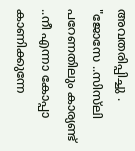അവതരിപ്പിച്ചു .
"ജോസേ ..സിസ്‌ലി പറേണതിലും കാര്യണ്ട് ..നീ എന്നാ കോപ്പാ കാണിക്കുന്നേ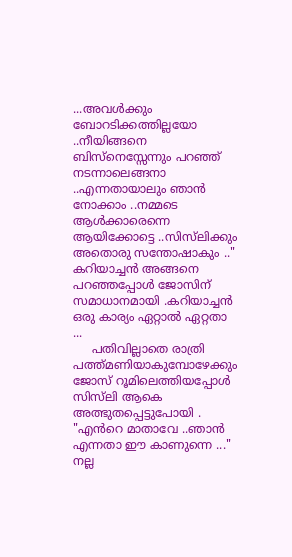...അവൾക്കും ബോറടിക്കത്തില്ലയോ ..നീയിങ്ങനെ ബിസ്നെസ്സേന്നും പറഞ്ഞ് നടന്നാലെങ്ങനാ ..എന്നതായാലും ഞാൻ നോക്കാം ..നമ്മടെ ആൾക്കാരെന്നെ ആയിക്കോട്ടെ ..സിസ്‌ലിക്കും അതൊരു സന്തോഷാകും .."
കറിയാച്ചൻ അങ്ങനെ പറഞ്ഞപ്പോൾ ജോസിന് സമാധാനമായി .കറിയാച്ചൻ ഒരു കാര്യം ഏറ്റാൽ ഏറ്റതാ ...
     പതിവില്ലാതെ രാത്രി പത്ത്മണിയാകുമ്പോഴേക്കും ജോസ് റൂമിലെത്തിയപ്പോൾ സിസ്‌ലി ആകെ അത്ഭുതപ്പെട്ടുപോയി .
"എൻറെ മാതാവേ ..ഞാൻ എന്നതാ ഈ കാണുന്നെ ..."
നല്ല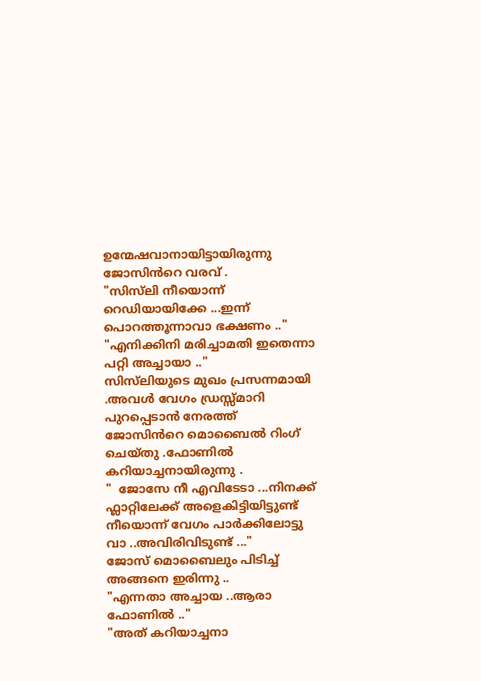ഉന്മേഷവാനായിട്ടായിരുന്നു ജോസിൻറെ വരവ് .
"സിസ്‌ലി നീയൊന്ന് റെഡിയായിക്കേ ...ഇന്ന് പൊറത്തൂന്നാവാ ഭക്ഷണം .."
"എനിക്കിനി മരിച്ചാമതി ഇതെന്നാ പറ്റി അച്ചായാ .."
സിസ്‌ലിയുടെ മുഖം പ്രസന്നമായി .അവൾ വേഗം ഡ്രസ്സ്‌മാറി പുറപ്പെടാൻ നേരത്ത് ജോസിൻറെ മൊബൈൽ റിംഗ് ചെയ്തു .ഫോണിൽ കറിയാച്ചനായിരുന്നു .
"  ജോസേ നീ എവിടേടാ ...നിനക്ക് ഫ്ലാറ്റിലേക്ക് അളെകിട്ടിയിട്ടുണ്ട് നീയൊന്ന് വേഗം പാർക്കിലോട്ടു വാ ..അവിരിവിടുണ്ട് ..."
ജോസ് മൊബൈലും പിടിച്ച് അങ്ങനെ ഇരിന്നു ..
"എന്നതാ അച്ചായ ..ആരാ ഫോണിൽ .."
"അത് കറിയാച്ചനാ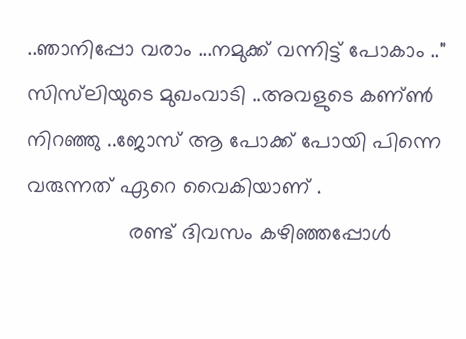..ഞാനിപ്പോ വരാം ...നമുക്ക് വന്നിട്ട് പോകാം .."
സിസ്‌ലിയുടെ മുഖംവാടി ..അവളുടെ കണ്ണ്‍ നിറഞ്ഞു ..ജോസ് ആ പോക്ക് പോയി പിന്നെ വരുന്നത് ഏറെ വൈകിയാണ് .
                 രണ്ട് ദിവസം കഴിഞ്ഞപ്പോൾ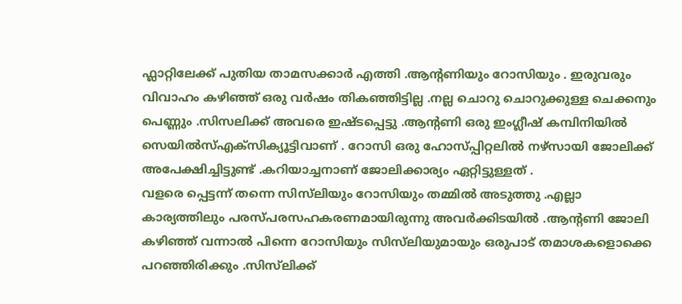ഫ്ലാറ്റിലേക്ക് പുതിയ താമസക്കാർ എത്തി .ആന്റണിയും റോസിയും . ഇരുവരും വിവാഹം കഴിഞ്ഞ് ഒരു വർഷം തികഞ്ഞിട്ടില്ല .നല്ല ചൊറു ചൊറുക്കുള്ള ചെക്കനും പെണ്ണും .സിസലിക്ക് അവരെ ഇഷ്ടപ്പെട്ടു .ആന്റണി ഒരു ഇംഗ്ലീഷ് കമ്പിനിയിൽ സെയിൽസ്എക്സിക്യൂട്ടിവാണ് . റോസി ഒരു ഹോസ്പ്പിറ്റലിൽ നഴ്സായി ജോലിക്ക് അപേക്ഷിച്ചിട്ടുണ്ട് .കറിയാച്ചനാണ് ജോലിക്കാര്യം ഏറ്റിട്ടുള്ളത് .
വളരെ പ്പെട്ടന്ന് തന്നെ സിസ്‌ലിയും റോസിയും തമ്മിൽ അടുത്തു .എല്ലാ കാര്യത്തിലും പരസ്പരസഹകരണമായിരുന്നു അവർക്കിടയിൽ .ആന്റണി ജോലി കഴിഞ്ഞ് വന്നാൽ പിന്നെ റോസിയും സിസ്‌ലിയുമായും ഒരുപാട് തമാശകളൊക്കെ പറഞ്ഞിരിക്കും .സിസ്‌ലിക്ക്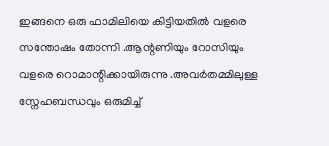ഇങ്ങനെ ഒരു ഫാമിലിയെ കിട്ടിയതിൽ വളരെ സന്തോഷം തോന്നി .ആന്റണിയും റോസിയും വളരെ റൊമാന്റിക്കായിരുന്നു .അവർതമ്മിലുള്ള സ്നേഹബന്ധവും ഒരുമിച്ച്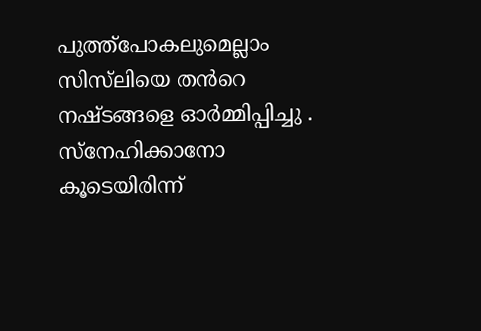പുത്ത്പോകലുമെല്ലാം സിസ്‌ലിയെ തൻറെ നഷ്ടങ്ങളെ ഓർമ്മിപ്പിച്ചു .
സ്നേഹിക്കാനോ കൂടെയിരിന്ന്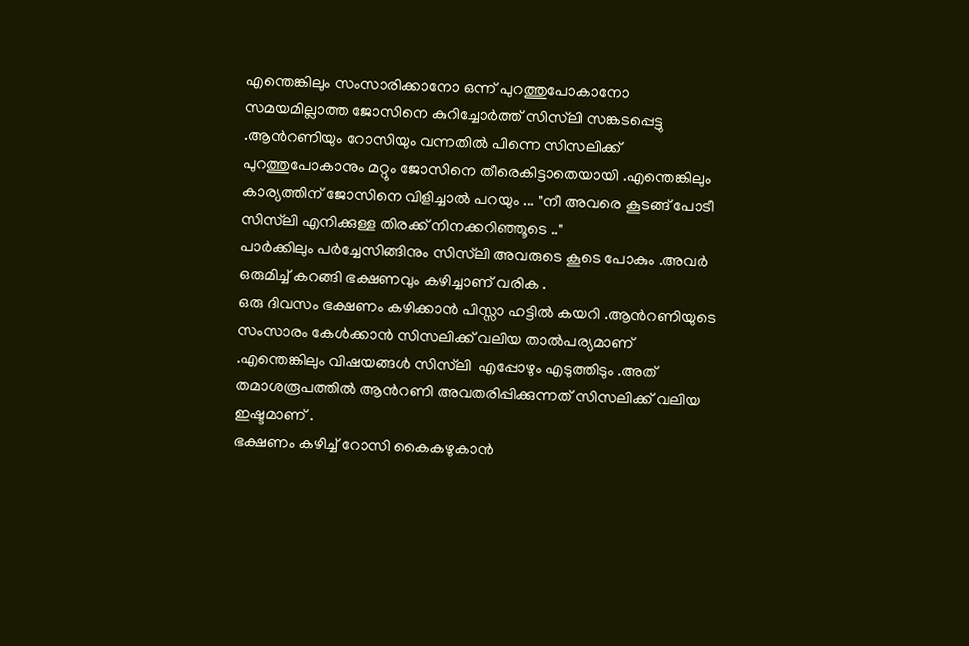എന്തെങ്കിലും സംസാരിക്കാനോ ഒന്ന് പുറത്തുപോകാനോ സമയമില്ലാത്ത ജോസിനെ കുറിച്ചോർത്ത് സിസ്‌ലി സങ്കടപ്പെട്ടു .ആൻറണിയും റോസിയും വന്നതിൽ പിന്നെ സിസലിക്ക് പുറത്തുപോകാനും മറ്റും ജോസിനെ തീരെകിട്ടാതെയായി .എന്തെങ്കിലും കാര്യത്തിന് ജോസിനെ വിളിച്ചാൽ പറയും ... "നീ അവരെ കൂടങ്ങ്‌ പോടീ സിസ്‌ലി എനിക്കുള്ള തിരക്ക് നിനക്കറിഞ്ഞൂടെ .."
പാർക്കിലും പർച്ചേസിങ്ങിനും സിസ്‌ലി അവരുടെ കൂടെ പോകും .അവർ  ഒരുമിച്ച് കറങ്ങി ഭക്ഷണവും കഴിച്ചാണ് വരിക .
ഒരു ദിവസം ഭക്ഷണം കഴിക്കാൻ പിസ്സാ ഹട്ടിൽ കയറി .ആൻറണിയുടെ സംസാരം കേൾക്കാൻ സിസലിക്ക് വലിയ താൽപര്യമാണ് .എന്തെങ്കിലും വിഷയങ്ങൾ സിസ്‌ലി  എപ്പോഴും എടുത്തിടും .അത് തമാശരൂപത്തിൽ ആൻറണി അവതരിപ്പിക്കുന്നത് സിസലിക്ക് വലിയ ഇഷ്ടമാണ് .
ഭക്ഷണം കഴിച്ച് റോസി കൈകഴുകാൻ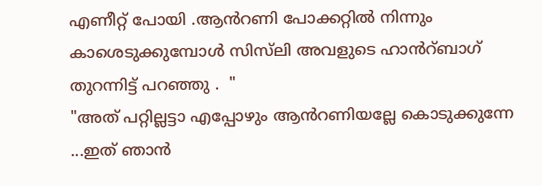എണീറ്റ്‌ പോയി .ആൻറണി പോക്കറ്റിൽ നിന്നും കാശെടുക്കുമ്പോൾ സിസ്‌ലി അവളുടെ ഹാൻറ്ബാഗ്‌ തുറന്നിട്ട്‌ പറഞ്ഞു .  "
"അത് പറ്റില്ലട്ടാ എപ്പോഴും ആൻറണിയല്ലേ കൊടുക്കുന്നേ ...ഇത് ഞാൻ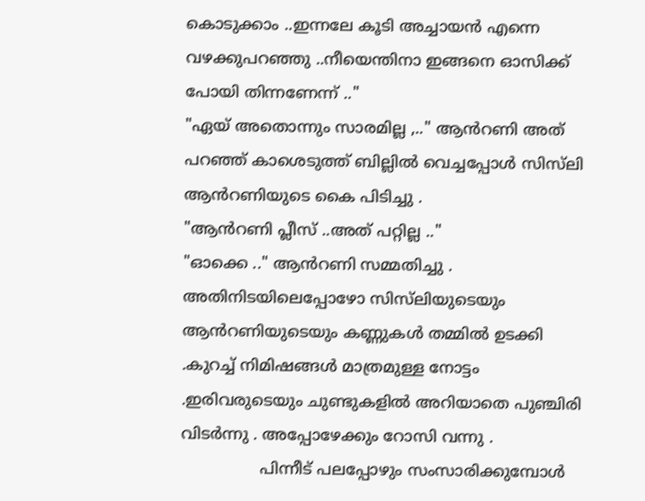കൊടുക്കാം ..ഇന്നലേ കൂടി അച്ചായൻ എന്നെ വഴക്കുപറഞ്ഞു ..നീയെന്തിനാ ഇങ്ങനെ ഓസിക്ക്‌ പോയി തിന്നണേന്ന് .."
"ഏയ്‌ അതൊന്നും സാരമില്ല ,.." ആൻറണി അത് പറഞ്ഞ് കാശെടുത്ത് ബില്ലിൽ വെച്ചപ്പോൾ സിസ്‌ലി ആൻറണിയുടെ കൈ പിടിച്ചു .
"ആൻറണി പ്ലീസ് ..അത് പറ്റില്ല .."
"ഓക്കെ .." ആൻറണി സമ്മതിച്ചു .  അതിനിടയിലെപ്പോഴോ സിസ്‌ലിയുടെയും ആൻറണിയുടെയും കണ്ണുകൾ തമ്മിൽ ഉടക്കി .കുറച്ച് നിമിഷങ്ങൾ മാത്രമുള്ള നോട്ടം .ഇരിവരുടെയും ചുണ്ടുകളിൽ അറിയാതെ പുഞ്ചിരി വിടർന്നു . അപ്പോഴേക്കും റോസി വന്നു .
                പിന്നീട് പലപ്പോഴും സംസാരിക്കുമ്പോൾ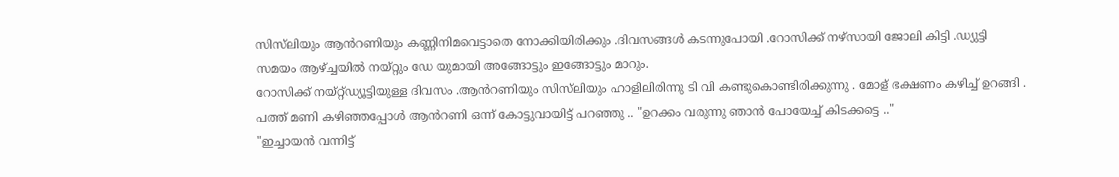സിസ്‌ലിയും ആൻറണിയും കണ്ണിനിമവെട്ടാതെ നോക്കിയിരിക്കും .ദിവസങ്ങൾ കടന്നുപോയി .റോസിക്ക് നഴ്സായി ജോലി കിട്ടി .ഡ്യുട്ടി സമയം ആഴ്ച്ചയിൽ നയ്റ്റും ഡേ യുമായി അങ്ങോട്ടും ഇങ്ങോട്ടും മാറും.
റോസിക്ക് നയ്റ്റ്ഡ്യൂട്ടിയുള്ള ദിവസം .ആൻറണിയും സിസ്‌ലിയും ഹാളിലിരിന്നു ടി വി കണ്ടുകൊണ്ടിരിക്കുന്നു . മോള് ഭക്ഷണം കഴിച്ച് ഉറങ്ങി . പത്ത് മണി കഴിഞ്ഞപ്പോൾ ആൻറണി ഒന്ന് കോട്ടുവായിട്ട് പറഞ്ഞു .. "ഉറക്കം വരുന്നു ഞാൻ പോയേച്ച് കിടക്കട്ടെ .."
"ഇച്ചായൻ വന്നിട്ട്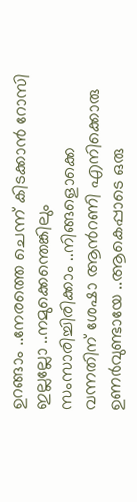ഉറങ്ങാം ..നേരത്തെ ചെന്ന് കിടക്കാൻ റോസി ഇല്ലല്ലോ ..നമുക്കെന്തെങ്കിലും സംസാരിച്ചിരിക്കാം ..നിങ്ങളൊക്കെ വന്നതിന് ശേഷാ ആൻറണി എനിക്കൊരു ഉണർവുണ്ടായേ ..ആകെപ്പാടെ ഒരു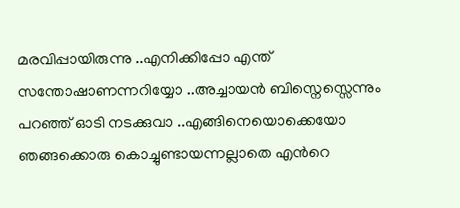മരവിപ്പായിരുന്നു ..എനിക്കിപ്പോ എന്ത് സന്തോഷാണന്നറിയ്യോ ..അച്ചായൻ ബിസ്നെസ്സെന്നും പറഞ്ഞ് ഓടി നടക്കുവാ ..എങ്ങിനെയൊക്കെയോ ഞങ്ങക്കൊരു കൊച്ചുണ്ടായന്നല്ലാതെ എൻറെ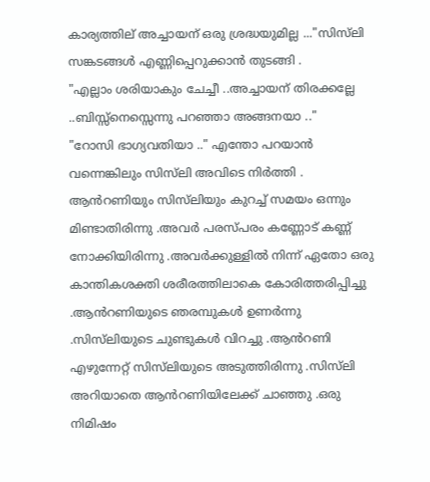കാര്യത്തില് അച്ചായന് ഒരു ശ്രദ്ധയുമില്ല ..."സിസ്‌ലി സങ്കടങ്ങൾ എണ്ണിപ്പെറുക്കാൻ തുടങ്ങി .
"എല്ലാം ശരിയാകും ചേച്ചീ ..അച്ചായന് തിരക്കല്ലേ ..ബിസ്സ്നെസ്സെന്നു പറഞ്ഞാ അങ്ങനയാ .."
"റോസി ഭാഗ്യവതിയാ .." എന്തോ പറയാൻ വന്നെങ്കിലും സിസ്‌ലി അവിടെ നിർത്തി . ആൻറണിയും സിസ്‌ലിയും കുറച്ച് സമയം ഒന്നും മിണ്ടാതിരിന്നു .അവർ പരസ്പരം കണ്ണോട് കണ്ണ്‍ നോക്കിയിരിന്നു .അവർക്കുള്ളിൽ നിന്ന് ഏതോ ഒരു കാന്തികശക്തി ശരീരത്തിലാകെ കോരിത്തരിപ്പിച്ചു .ആൻറണിയുടെ ഞരമ്പുകൾ ഉണർന്നു .സിസ്‌ലിയുടെ ചുണ്ടുകൾ വിറച്ചു .ആൻറണി എഴുന്നേറ്റ് സിസ്‌ലിയുടെ അടുത്തിരിന്നു .സിസ്‌ലി അറിയാതെ ആൻറണിയിലേക്ക് ചാഞ്ഞു .ഒരു നിമിഷം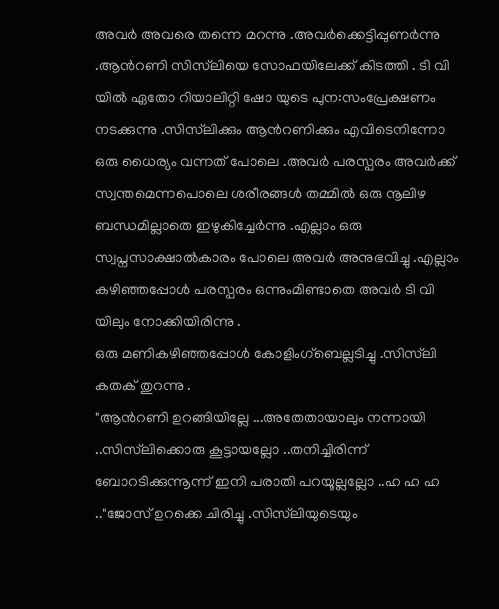അവർ അവരെ തന്നെ മറന്നു .അവർക്കെട്ടിപ്പുണർന്നു .ആൻറണി സിസ്‌ലിയെ സോഫയിലേക്ക് കിടത്തി . ടി വി യിൽ ഏതോ റിയാലിറ്റി ഷോ യുടെ പുന:സംപ്രേക്ഷണം നടക്കുന്നു .സിസ്‌ലിക്കും ആൻറണിക്കും എവിടെനിന്നോ ഒരു ധൈര്യം വന്നത് പോലെ .അവർ പരസ്പരം അവർക്ക് സ്വന്തമെന്നപൊലെ ശരീരങ്ങൾ തമ്മിൽ ഒരു നൂലിഴ ബന്ധമില്ലാതെ ഇഴുകിച്ചേർന്നു .എല്ലാം ഒരു സ്വപ്നസാക്ഷാൽകാരം പോലെ അവർ അനുഭവിച്ചു .എല്ലാം കഴിഞ്ഞപ്പോൾ പരസ്പരം ഒന്നുംമിണ്ടാതെ അവർ ടി വി യിലും നോക്കിയിരിന്നു .
ഒരു മണികഴിഞ്ഞപ്പോൾ കോളിംഗ്ബെല്ലടിച്ചു .സിസ്‌ലി കതക് തുറന്നു .
"ആൻറണി ഉറങ്ങിയില്ലേ ...അതേതായാലും നന്നായി ..സിസ്‌ലിക്കൊരു കൂട്ടായല്ലോ ..തനിച്ചിരിന്ന് ബോറടിക്കുന്നൂന്ന് ഇനി പരാതി പറയൂല്ലല്ലോ ..ഹ ഹ ഹ .."ജോസ് ഉറക്കെ ചിരിച്ചു .സിസ്‌ലിയുടെയും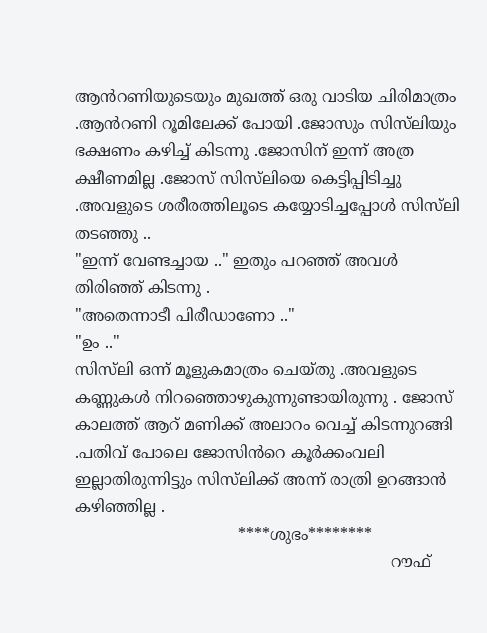ആൻറണിയുടെയും മുഖത്ത് ഒരു വാടിയ ചിരിമാത്രം .ആൻറണി റൂമിലേക്ക് പോയി .ജോസും സിസ്‌ലിയും ഭക്ഷണം കഴിച്ച് കിടന്നു .ജോസിന് ഇന്ന് അത്ര ക്ഷീണമില്ല .ജോസ് സിസ്‌ലിയെ കെട്ടിപ്പിടിച്ചു .അവളുടെ ശരീരത്തിലൂടെ കയ്യോടിച്ചപ്പോൾ സിസ്‌ലി തടഞ്ഞു ..
"ഇന്ന് വേണ്ടച്ചായ .." ഇതും പറഞ്ഞ് അവൾ തിരിഞ്ഞ് കിടന്നു .
"അതെന്നാടീ പിരീഡാണോ .."
"ഉം .."
സിസ്‌ലി ഒന്ന് മൂളുകമാത്രം ചെയ്തു .അവളുടെ കണ്ണുകൾ നിറഞ്ഞൊഴുകുന്നുണ്ടായിരുന്നു . ജോസ് കാലത്ത് ആറ് മണിക്ക് അലാറം വെച്ച് കിടന്നുറങ്ങി .പതിവ് പോലെ ജോസിൻറെ കൂർക്കംവലി ഇല്ലാതിരുന്നിട്ടും സിസ്‌ലിക്ക് അന്ന് രാത്രി ഉറങ്ങാൻ കഴിഞ്ഞില്ല .
                                 ****ശുഭം********
                                                                റൗഫ്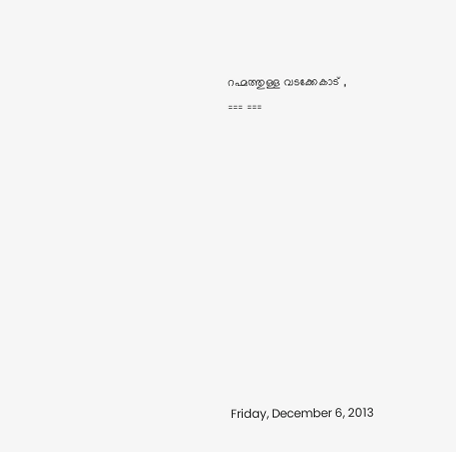റഹ്മത്തുള്ള വടക്കേകാട് ,
=== ===











Friday, December 6, 2013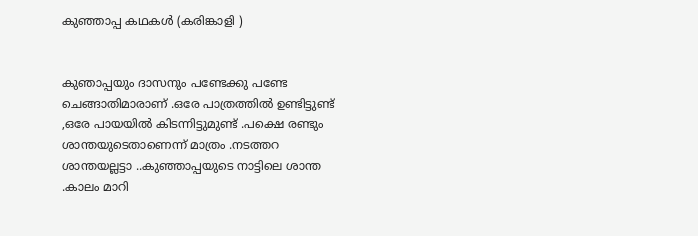കുഞ്ഞാപ്പ കഥകൾ (കരിങ്കാളി )


കുഞാപ്പയും ദാസനും പണ്ടേക്കു പണ്ടേ ചെങ്ങാതിമാരാണ് .ഒരേ പാത്രത്തിൽ ഉണ്ടിട്ടുണ്ട് ,ഒരേ പായയിൽ കിടന്നിട്ടുമുണ്ട് .പക്ഷെ രണ്ടും ശാന്തയുടെതാണെന്ന് മാത്രം .നടത്തറ ശാന്തയല്ലട്ടാ ..കുഞ്ഞാപ്പയുടെ നാട്ടിലെ ശാന്ത .കാലം മാറി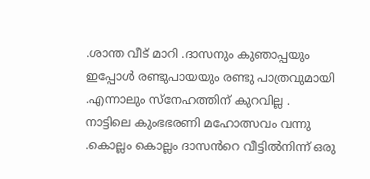.ശാന്ത വീട് മാറി .ദാസനും കുഞാപ്പയും ഇപ്പോൾ രണ്ടുപായയും രണ്ടു പാത്രവുമായി .എന്നാലും സ്നേഹത്തിന് കുറവില്ല .
നാട്ടിലെ കുംഭഭരണി മഹോത്സവം വന്നു .കൊല്ലം കൊല്ലം ദാസൻറെ വീട്ടിൽനിന്ന് ഒരു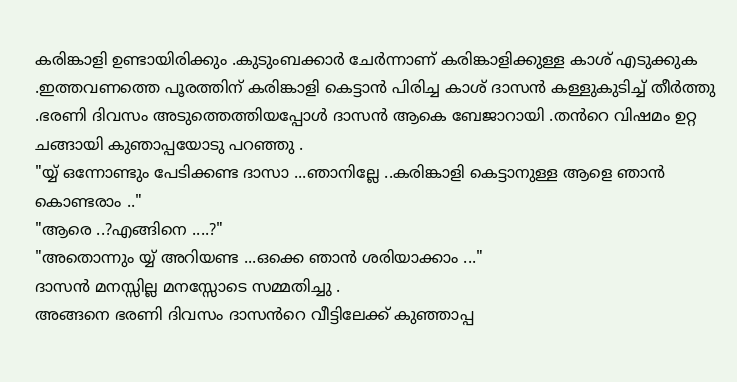കരിങ്കാളി ഉണ്ടായിരിക്കും .കുടുംബക്കാർ ചേർന്നാണ് കരിങ്കാളിക്കുള്ള കാശ് എടുക്കുക .ഇത്തവണത്തെ പൂരത്തിന് കരിങ്കാളി കെട്ടാൻ പിരിച്ച കാശ് ദാസൻ കള്ളുകുടിച്ച് തീർത്തു .ഭരണി ദിവസം അടുത്തെത്തിയപ്പോൾ ദാസൻ ആകെ ബേജാറായി .തൻറെ വിഷമം ഉറ്റ ചങ്ങായി കുഞാപ്പയോടു പറഞ്ഞു .
"യ്യ് ഒന്നോണ്ടും പേടിക്കണ്ട ദാസാ ...ഞാനില്ലേ ..കരിങ്കാളി കെട്ടാനുള്ള ആളെ ഞാൻ കൊണ്ടരാം .."
"ആരെ ..?എങ്ങിനെ ....?"
"അതൊന്നും യ്യ് അറിയണ്ട ...ഒക്കെ ഞാൻ ശരിയാക്കാം ..."
ദാസൻ മനസ്സില്ല മനസ്സോടെ സമ്മതിച്ചു .
അങ്ങനെ ഭരണി ദിവസം ദാസൻറെ വീട്ടിലേക്ക് കുഞ്ഞാപ്പ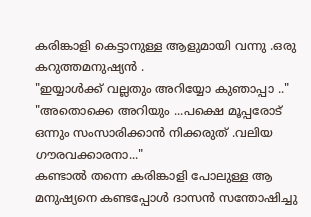കരിങ്കാളി കെട്ടാനുള്ള ആളുമായി വന്നു .ഒരു കറുത്തമനുഷ്യൻ .
"ഇയ്യാൾക്ക് വല്ലതും അറിയ്യോ കുഞാപ്പാ .."
"അതൊക്കെ അറിയും ...പക്ഷെ മൂപ്പരോട് ഒന്നും സംസാരിക്കാൻ നിക്കരുത്‌ .വലിയ ഗൗരവക്കാരനാ..."
കണ്ടാൽ തന്നെ കരിങ്കാളി പോലുള്ള ആ മനുഷ്യനെ കണ്ടപ്പോൾ ദാസൻ സന്തോഷിച്ചു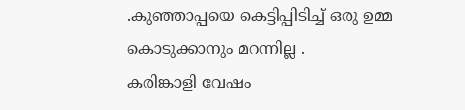.കുഞ്ഞാപ്പയെ കെട്ടിപ്പിടിച്ച് ഒരു ഉമ്മ കൊടുക്കാനും മറന്നില്ല .
കരിങ്കാളി വേഷം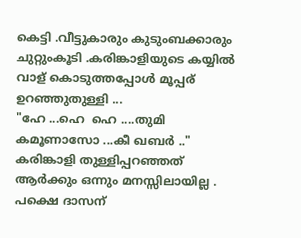കെട്ടി .വീട്ടുകാരും കുടുംബക്കാരും ചുറ്റുംകൂടി .കരിങ്കാളിയുടെ കയ്യിൽ വാള് കൊടുത്തപ്പോൾ മൂപ്പര് ഉറഞ്ഞുതുള്ളി ...
"ഹേ ...ഹെ  ഹെ ....തുമി കമൂണാസോ ...കീ ഖബർ .."
കരിങ്കാളി തുള്ളിപ്പറഞ്ഞത്‌ ആർക്കും ഒന്നും മനസ്സിലായില്ല . പക്ഷെ ദാസന്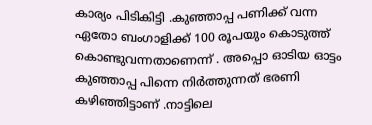കാര്യം പിടികിട്ടി .കുഞ്ഞാപ്പ പണിക്ക് വന്ന ഏതോ ബംഗാളിക്ക്‌ 100 രൂപയും കൊടുത്ത് കൊണ്ടുവന്നതാണെന്ന് . അപ്പൊ ഓടിയ ഓട്ടം കുഞ്ഞാപ്പ പിന്നെ നിർത്തുന്നത് ഭരണി കഴിഞ്ഞിട്ടാണ് .നാട്ടിലെ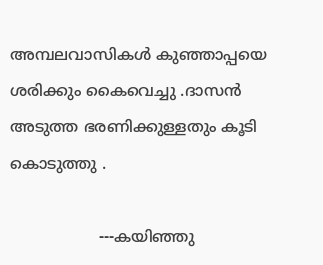അമ്പലവാസികൾ കുഞ്ഞാപ്പയെ ശരിക്കും കൈവെച്ചു .ദാസൻ അടുത്ത ഭരണിക്കുള്ളതും കൂടി കൊടുത്തു .

                  ---കയിഞ്ഞു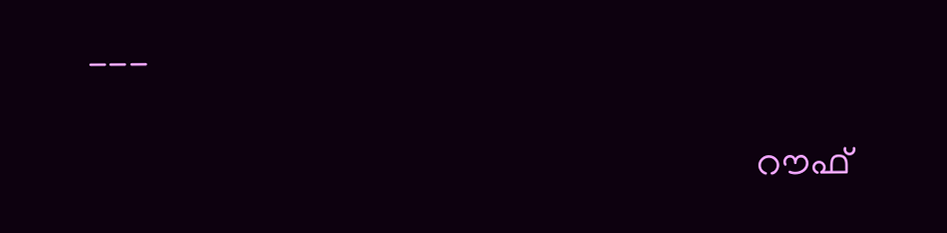---

                                                                        റൗഫ്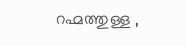റഹ്മത്തുള്ള ,